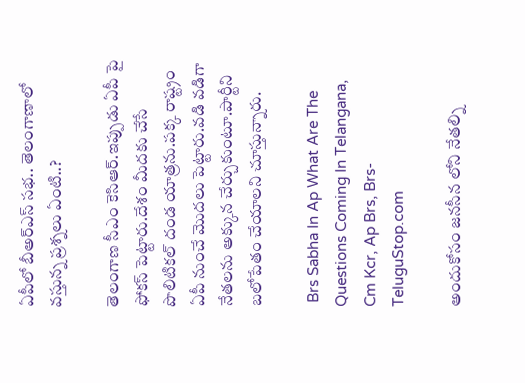ఏపీలో బీఅర్ఎస్ సభ.. తెలంగాణాలో వస్తున్న ప్రశ్నలు ఏంటి..?

తెలంగాణ సీఎం కెసిఆర్.ఇప్పుడు ఏపీ పై ఫోకస్ పెట్టారు.దేశం మీదకు చేసే పొలిటికల్ దండ యాత్రను.పక్క రాష్ట్రం ఏపీ నుంచే మొదలు పెట్టారు.వడి వడిగా నేతలను అక్కున చేర్చుకుంటూ.పార్టీని బలోపేతం చేయాలని చూస్తున్నారు.

 Brs Sabha In Ap What Are The Questions Coming In Telangana, Cm Kcr, Ap Brs, Brs-TeluguStop.com

అందుకోసం జనసీన లోని నేతల్ని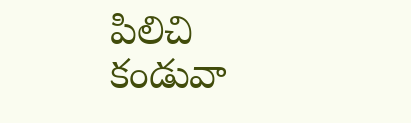పిలిచి కండువా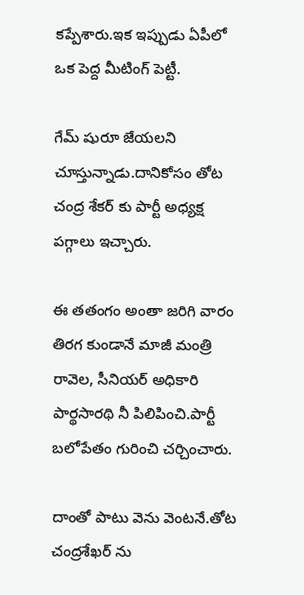కప్పేశారు.ఇక ఇప్పుడు ఏపీలో ఒక పెద్ద మీటింగ్ పెట్టీ.

గేమ్ షురూ జేయలని చూస్తున్నాడు.దానికోసం తోట చంద్ర శేకర్ కు పార్టీ అధ్యక్ష పగ్గాలు ఇచ్చారు.

ఈ తతంగం అంతా జరిగి వారం తిరగ కుండానే మాజీ మంత్రి రావెల, సీనియర్ అధికారి పార్థసారథి నీ పిలిపించి.పార్టీ బలోపేతం గురించి చర్చించారు.

దాంతో పాటు వెను వెంటనే.తోట చంద్రశేఖర్ ను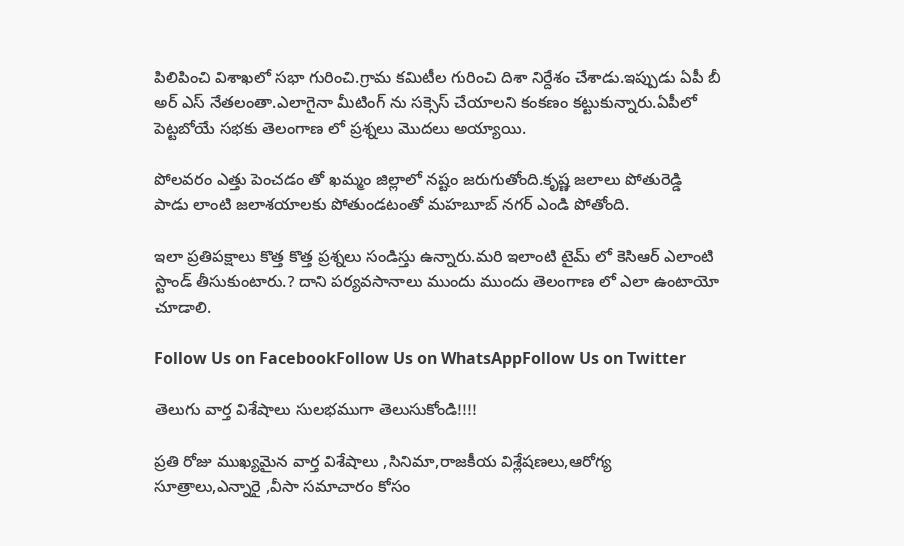పిలిపించి విశాఖలో సభా గురించి.గ్రామ కమిటీల గురించి దిశా నిర్దేశం చేశాడు.ఇప్పుడు ఏపీ బీ అర్ ఎస్ నేతలంతా.ఎలాగైనా మీటింగ్ ను సక్సెస్ చేయాలని కంకణం కట్టుకున్నారు.ఏపీలో పెట్టబోయే సభకు తెలంగాణ లో ప్రశ్నలు మొదలు అయ్యాయి.

పోలవరం ఎత్తు పెంచడం తో ఖమ్మం జిల్లాలో నష్టం జరుగుతోంది.కృష్ణ జలాలు పోతురెడ్డి పాడు లాంటి జలాశయాలకు పోతుండటంతో మహబూబ్ నగర్ ఎండి పోతోంది.

ఇలా ప్రతిపక్షాలు కొత్త కొత్త ప్రశ్నలు సండిస్తు ఉన్నారు.మరి ఇలాంటి టైమ్ లో కెసిఆర్ ఎలాంటి స్టాండ్ తీసుకుంటారు.? దాని పర్యవసానాలు ముందు ముందు తెలంగాణ లో ఎలా ఉంటాయో చూడాలి.

Follow Us on FacebookFollow Us on WhatsAppFollow Us on Twitter

తెలుగు వార్త విశేషాలు సులభముగా తెలుసుకోండి!!!!

ప్రతి రోజు ముఖ్యమైన వార్త విశేషాలు ,సినిమా,రాజకీయ విశ్లేషణలు,ఆరోగ్య సూత్రాలు,ఎన్నారై ,వీసా సమాచారం కోసం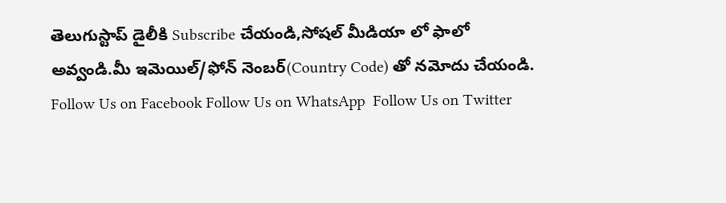తెలుగుస్టాప్ డైలీకి Subscribe చేయండి,సోషల్ మీడియా లో ఫాలో అవ్వండి.మీ ఇమెయిల్/ఫోన్ నెంబర్(Country Code) తో నమోదు చేయండి.
Follow Us on Facebook Follow Us on WhatsApp  Follow Us on Twitter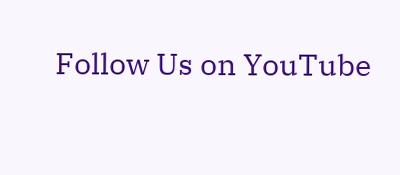Follow Us on YouTube